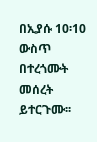በኢያሱ 10፡10 ውስጥ በተረጎሙት መሰረት ይተርጉሙ፡፡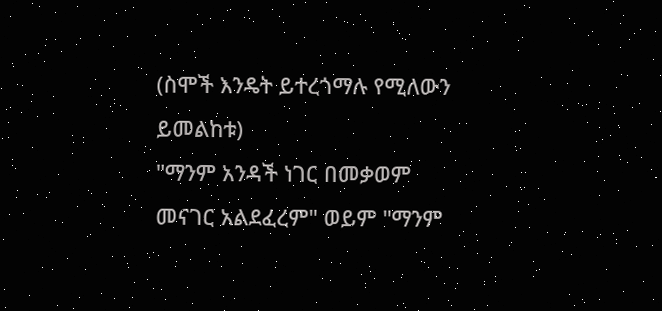(ስሞች እንዴት ይተረጎማሉ የሚለውን ይመልከቱ)
"ማንም አንዳች ነገር በመቃወም መናገር አልደፈረም" ወይም "ማንም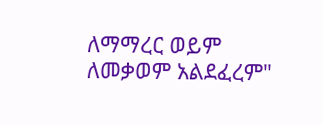ለማማረር ወይም ለመቃወም አልደፈረም"